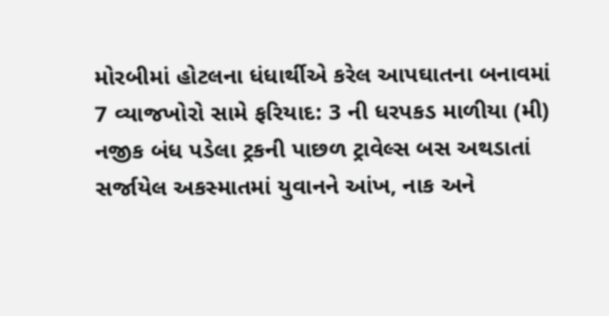મોરબીમાં હોટલના ધંધાર્થીએ કરેલ આપઘાતના બનાવમાં 7 વ્યાજખોરો સામે ફરિયાદ: 3 ની ધરપકડ માળીયા (મી) નજીક બંધ પડેલા ટ્રકની પાછળ ટ્રાવેલ્સ બસ અથડાતાં સર્જાયેલ અકસ્માતમાં યુવાનને આંખ, નાક અને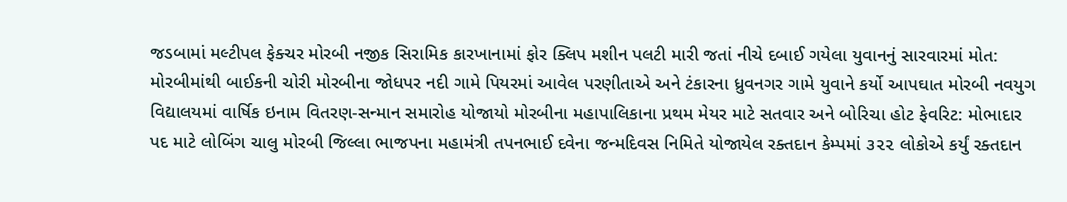જડબામાં મલ્ટીપલ ફેક્ચર મોરબી નજીક સિરામિક કારખાનામાં ફોર ક્લિપ મશીન પલટી મારી જતાં નીચે દબાઈ ગયેલા યુવાનનું સારવારમાં મોત: મોરબીમાંથી બાઈકની ચોરી મોરબીના જોધપર નદી ગામે પિયરમાં આવેલ પરણીતાએ અને ટંકારના ધ્રુવનગર ગામે યુવાને કર્યો આપઘાત મોરબી નવયુગ વિદ્યાલયમાં વાર્ષિક ઇનામ વિતરણ-સન્માન સમારોહ યોજાયો મોરબીના મહાપાલિકાના પ્રથમ મેયર માટે સતવાર અને બોરિચા હોટ ફેવરિટ: મોભાદાર પદ માટે લોબિંગ ચાલુ મોરબી જિલ્લા ભાજપના મહામંત્રી તપનભાઈ દવેના જન્મદિવસ નિમિતે યોજાયેલ રક્તદાન કેમ્પમાં ૩૨૨ લોકોએ કર્યું રક્તદાન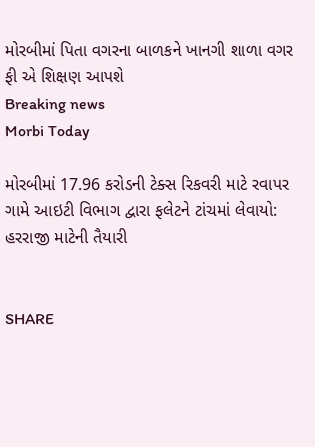મોરબીમાં પિતા વગરના બાળકને ખાનગી શાળા વગર ફી એ શિક્ષણ આપશે
Breaking news
Morbi Today

મોરબીમાં 17.96 કરોડની ટેક્સ રિકવરી માટે રવાપર ગામે આઇટી વિભાગ દ્વારા ફલેટને ટાંચમાં લેવાયો: હરરાજી માટેની તૈયારી


SHARE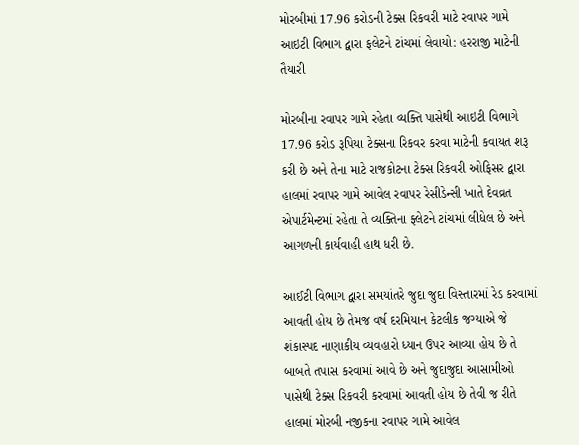મોરબીમાં 17.96 કરોડની ટેક્સ રિકવરી માટે રવાપર ગામે આઇટી વિભાગ દ્વારા ફલેટને ટાંચમાં લેવાયો: હરરાજી માટેની તૈયારી

મોરબીના રવાપર ગામે રહેતા વ્યક્તિ પાસેથી આઇટી વિભાગે 17.96 કરોડ રૂપિયા ટેક્સના રિકવર કરવા માટેની કવાયત શરૂ કરી છે અને તેના માટે રાજકોટના ટેક્સ રિકવરી ઓફિસર દ્વારા હાલમાં રવાપર ગામે આવેલ રવાપર રેસીડેન્સી ખાતે દેવવ્રત એપાર્ટમેન્ટમાં રહેતા તે વ્યક્તિના ફ્લેટને ટાંચમાં લીધેલ છે અને આગળની કાર્યવાહી હાથ ધરી છે.

આઈટી વિભાગ દ્વારા સમયાંતરે જુદા જુદા વિસ્તારમાં રેડ કરવામાં આવતી હોય છે તેમજ વર્ષ દરમિયાન કેટલીક જગ્યાએ જે શંકાસ્પદ નાણાકીય વ્યવહારો ધ્યાન ઉપર આવ્યા હોય છે તે બાબતે તપાસ કરવામાં આવે છે અને જુદાજુદા આસામીઓ પાસેથી ટેક્સ રિકવરી કરવામાં આવતી હોય છે તેવી જ રીતે હાલમાં મોરબી નજીકના રવાપર ગામે આવેલ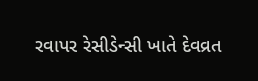રવાપર રેસીડેન્સી ખાતે દેવવ્રત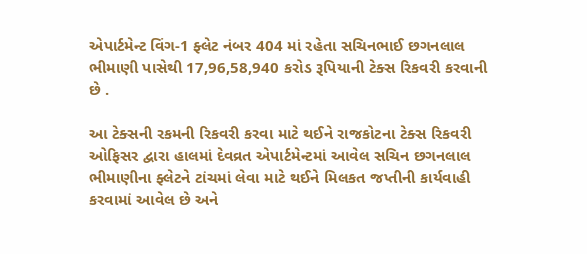એપાર્ટમેન્ટ વિંગ-1 ફ્લેટ નંબર 404 માં રહેતા સચિનભાઈ છગનલાલ ભીમાણી પાસેથી 17,96,58,940 કરોડ રૂપિયાની ટેક્સ રિકવરી કરવાની છે .

આ ટેક્સની રકમની રિકવરી કરવા માટે થઈને રાજકોટના ટેક્સ રિકવરી ઓફિસર દ્વારા હાલમાં દેવવ્રત એપાર્ટમેન્ટમાં આવેલ સચિન છગનલાલ ભીમાણીના ફ્લેટને ટાંચમાં લેવા માટે થઈને મિલકત જપ્તીની કાર્યવાહી કરવામાં આવેલ છે અને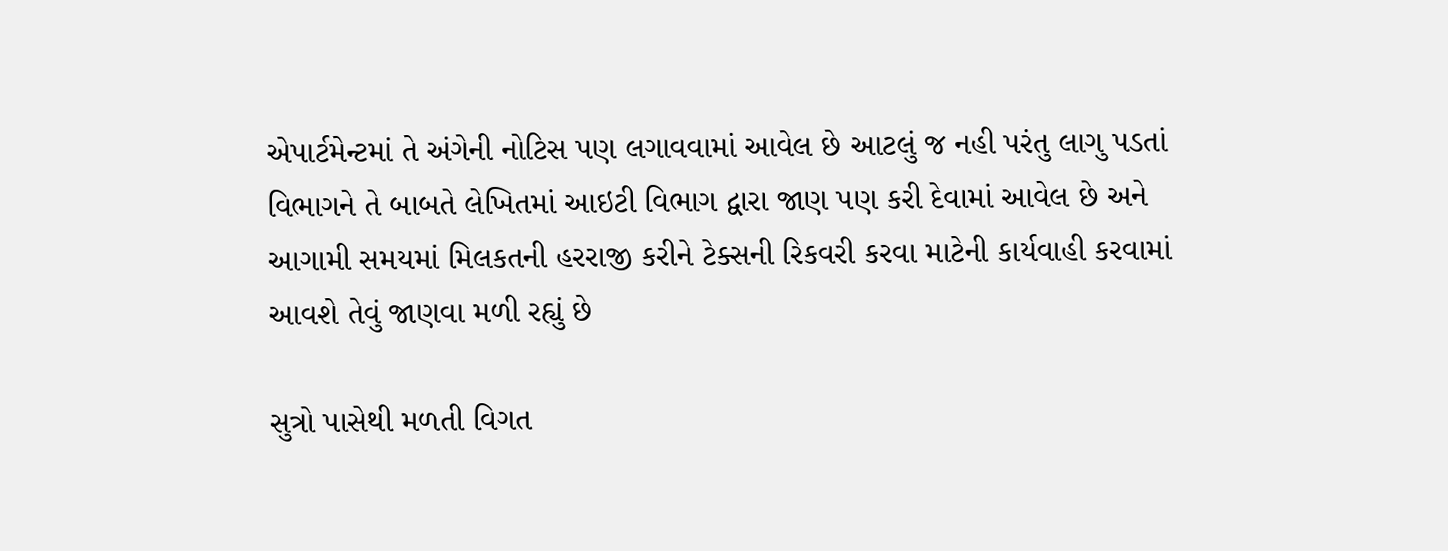એપાર્ટમેન્ટમાં તે અંગેની નોટિસ પણ લગાવવામાં આવેલ છે આટલું જ નહી પરંતુ લાગુ પડતાં વિભાગને તે બાબતે લેખિતમાં આઇટી વિભાગ દ્વારા જાણ પણ કરી દેવામાં આવેલ છે અને આગામી સમયમાં મિલકતની હરરાજી કરીને ટેક્સની રિકવરી કરવા માટેની કાર્યવાહી કરવામાં આવશે તેવું જાણવા મળી રહ્યું છે

સુત્રો પાસેથી મળતી વિગત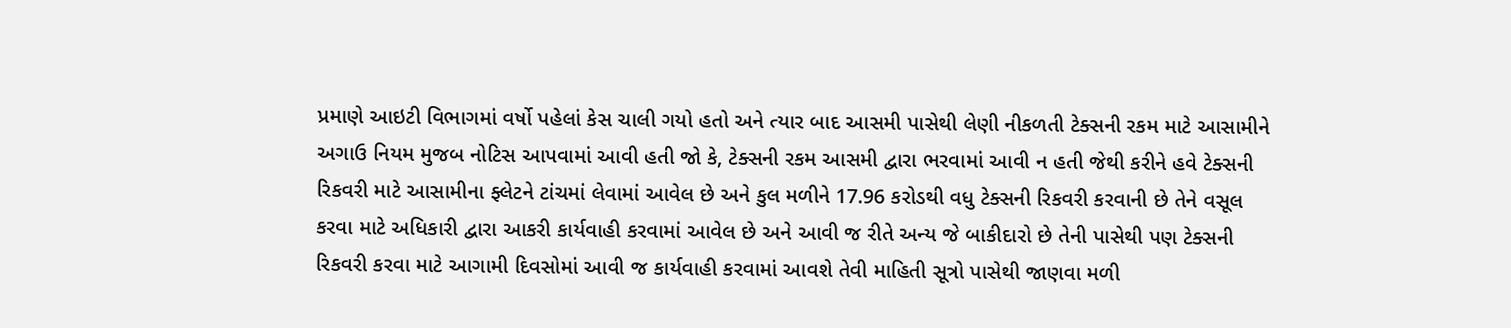પ્રમાણે આઇટી વિભાગમાં વર્ષો પહેલાં કેસ ચાલી ગયો હતો અને ત્યાર બાદ આસમી પાસેથી લેણી નીકળતી ટેક્સની રકમ માટે આસામીને અગાઉ નિયમ મુજબ નોટિસ આપવામાં આવી હતી જો કે, ટેક્સની રકમ આસમી દ્વારા ભરવામાં આવી ન હતી જેથી કરીને હવે ટેક્સની રિકવરી માટે આસામીના ફ્લેટને ટાંચમાં લેવામાં આવેલ છે અને કુલ મળીને 17.96 કરોડથી વધુ ટેક્સની રિકવરી કરવાની છે તેને વસૂલ કરવા માટે અધિકારી દ્વારા આકરી કાર્યવાહી કરવામાં આવેલ છે અને આવી જ રીતે અન્ય જે બાકીદારો છે તેની પાસેથી પણ ટેક્સની રિકવરી કરવા માટે આગામી દિવસોમાં આવી જ કાર્યવાહી કરવામાં આવશે તેવી માહિતી સૂત્રો પાસેથી જાણવા મળી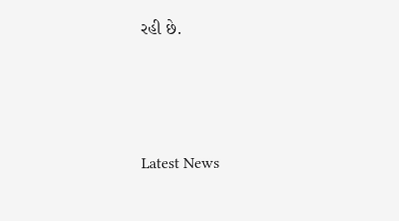રહી છે.






Latest News